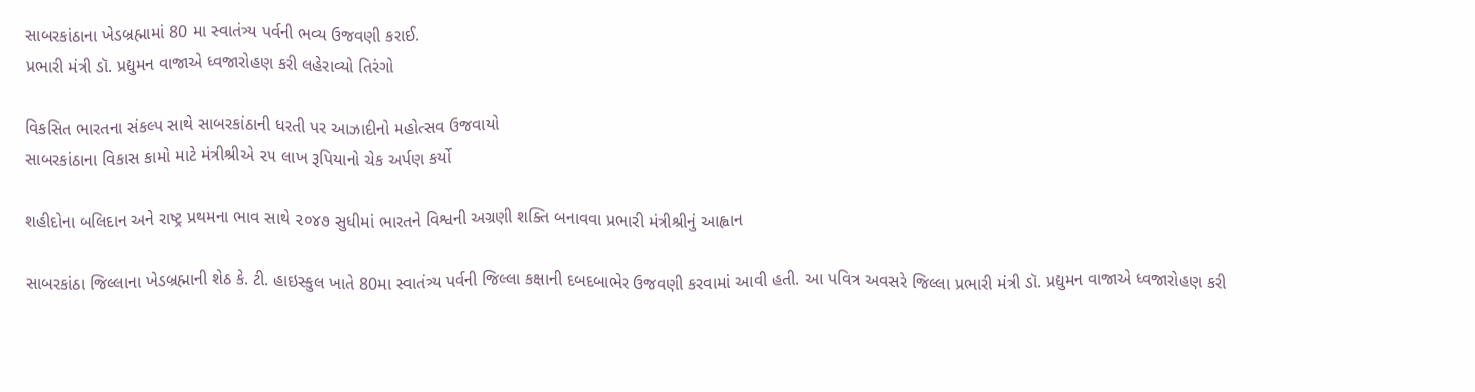સાબરકાંઠાના ખેડબ્રહ્મામાં 80 મા સ્વાતંત્ર્ય પર્વની ભવ્ય ઉજવણી કરાઈ.
પ્રભારી મંત્રી ડૉ. પ્રદ્યુમન વાજાએ ધ્વજારોહણ કરી લહેરાવ્યો તિરંગો

વિકસિત ભારતના સંકલ્પ સાથે સાબરકાંઠાની ધરતી પર આઝાદીનો મહોત્સવ ઉજવાયો
સાબરકાંઠાના વિકાસ કામો માટે મંત્રીશ્રીએ ૨૫ લાખ રૂપિયાનો ચેક અર્પણ કર્યો

શહીદોના બલિદાન અને રાષ્ટ્ર પ્રથમના ભાવ સાથે ૨૦૪૭ સુધીમાં ભારતને વિશ્વની અગ્રણી શક્તિ બનાવવા પ્રભારી મંત્રીશ્રીનું આહ્વાન

સાબરકાંઠા જિલ્લાના ખેડબ્રહ્માની શેઠ કે. ટી. હાઇસ્કુલ ખાતે 80મા સ્વાતંત્ર્ય પર્વની જિલ્લા કક્ષાની દબદબાભેર ઉજવણી કરવામાં આવી હતી. આ પવિત્ર અવસરે જિલ્લા પ્રભારી મંત્રી ડૉ. પ્રદ્યુમન વાજાએ ધ્વજારોહણ કરી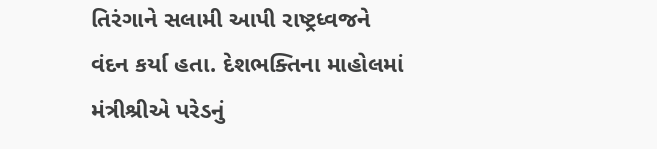તિરંગાને સલામી આપી રાષ્ટ્રધ્વજને વંદન કર્યા હતા. દેશભક્તિના માહોલમાં મંત્રીશ્રીએ પરેડનું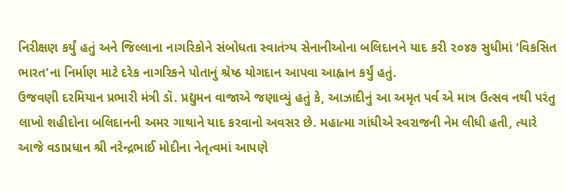નિરીક્ષણ કર્યું હતું અને જિલ્લાના નાગરિકોને સંબોધતા સ્વાતંત્ર્ય સેનાનીઓના બલિદાનને યાદ કરી ૨૦૪૭ સુધીમાં ‘વિકસિત ભારત’ના નિર્માણ માટે દરેક નાગરિકને પોતાનું શ્રેષ્ઠ યોગદાન આપવા આહ્વાન કર્યું હતું.
ઉજવણી દરમિયાન પ્રભારી મંત્રી ડૉ. પ્રદ્યુમન વાજાએ જણાવ્યું હતું કે, આઝાદીનું આ અમૃત પર્વ એ માત્ર ઉત્સવ નથી પરંતુ લાખો શહીદોના બલિદાનની અમર ગાથાને યાદ કરવાનો અવસર છે. મહાત્મા ગાંધીએ સ્વરાજની નેમ લીધી હતી, ત્યારે આજે વડાપ્રધાન શ્રી નરેન્દ્રભાઈ મોદીના નેતૃત્વમાં આપણે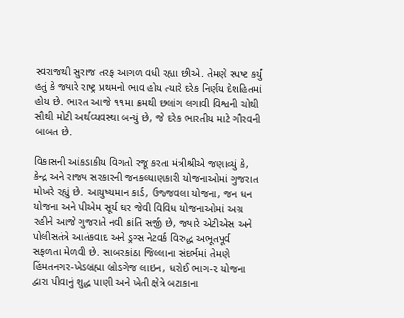સ્વરાજથી સુરાજ તરફ આગળ વધી રહ્યા છીએ. તેમણે સ્પષ્ટ કર્યું હતું કે જ્યારે રાષ્ટ્ર પ્રથમનો ભાવ હોય ત્યારે દરેક નિર્ણય દેશહિતમાં હોય છે. ભારત આજે ૧૧મા ક્રમથી છલાંગ લગાવી વિશ્વની ચોથી સૌથી મોટી અર્થવ્યવસ્થા બન્યું છે, જે દરેક ભારતીય માટે ગૌરવની બાબત છે.

વિકાસની આંકડાકીય વિગતો રજૂ કરતા મંત્રીશ્રીએ જણાવ્યું કે, કેન્દ્ર અને રાજ્ય સરકારની જનકલ્યાણકારી યોજનાઓમાં ગુજરાત મોખરે રહ્યું છે. આયુષ્યમાન કાર્ડ, ઉજ્જવલા યોજના, જન ધન યોજના અને પીએમ સૂર્ય ઘર જેવી વિવિધ યોજનાઓમાં અગ્ર રહીને આજે ગુજરાતે નવી ક્રાંતિ સર્જી છે, જ્યારે એટીએસ અને પોલીસતંત્રે આતંકવાદ અને ડ્રગ્સ નેટવર્ક વિરુદ્ધ અભૂતપૂર્વ સફળતા મેળવી છે. સાબરકાંઠા જિલ્લાના સંદર્ભમાં તેમણે હિંમતનગર-ખેડબ્રહ્મા બ્રોડગેજ લાઇન, ધરોઈ ભાગ-૨ યોજના દ્વારા પીવાનું શુદ્ધ પાણી અને ખેતી ક્ષેત્રે બટાકાના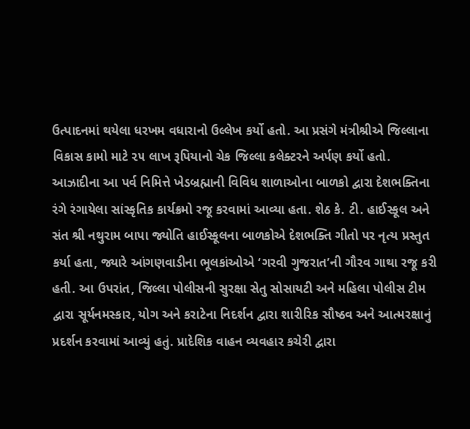ઉત્પાદનમાં થયેલા ધરખમ વધારાનો ઉલ્લેખ કર્યો હતો. આ પ્રસંગે મંત્રીશ્રીએ જિલ્લાના વિકાસ કામો માટે ૨૫ લાખ રૂપિયાનો ચેક જિલ્લા કલેક્ટરને અર્પણ કર્યો હતો.
આઝાદીના આ પર્વ નિમિત્તે ખેડબ્રહ્માની વિવિધ શાળાઓના બાળકો દ્વારા દેશભક્તિના રંગે રંગાયેલા સાંસ્કૃતિક કાર્યક્રમો રજૂ કરવામાં આવ્યા હતા. શેઠ કે. ટી. હાઈસ્કૂલ અને સંત શ્રી નથુરામ બાપા જ્યોતિ હાઈસ્કૂલના બાળકોએ દેશભક્તિ ગીતો પર નૃત્ય પ્રસ્તુત કર્યા હતા, જ્યારે આંગણવાડીના ભૂલકાંઓએ ‘ગરવી ગુજરાત’ની ગૌરવ ગાથા રજૂ કરી હતી. આ ઉપરાંત, જિલ્લા પોલીસની સુરક્ષા સેતુ સોસાયટી અને મહિલા પોલીસ ટીમ દ્વારા સૂર્યનમસ્કાર, યોગ અને કરાટેના નિદર્શન દ્વારા શારીરિક સૌષ્ઠવ અને આત્મરક્ષાનું પ્રદર્શન કરવામાં આવ્યું હતું. પ્રાદેશિક વાહન વ્યવહાર કચેરી દ્વારા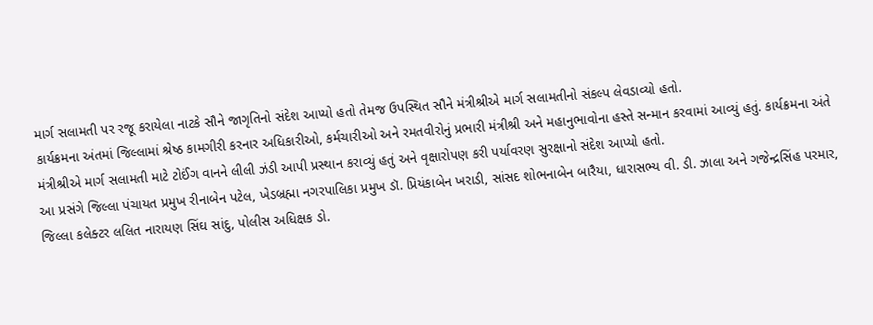માર્ગ સલામતી પર રજૂ કરાયેલા નાટકે સૌને જાગૃતિનો સંદેશ આપ્યો હતો તેમજ ઉપસ્થિત સૌને મંત્રીશ્રીએ માર્ગ સલામતીનો સંકલ્પ લેવડાવ્યો હતો.
કાર્યક્રમના અંતમાં જિલ્લામાં શ્રેષ્ઠ કામગીરી કરનાર અધિકારીઓ, કર્મચારીઓ અને રમતવીરોનું પ્રભારી મંત્રીશ્રી અને મહાનુભાવોના હસ્તે સન્માન કરવામાં આવ્યું હતું. કાર્યક્રમના અંતે મંત્રીશ્રીએ માર્ગ સલામતી માટે ટોઈંગ વાનને લીલી ઝંડી આપી પ્રસ્થાન કરાવ્યું હતું અને વૃક્ષારોપણ કરી પર્યાવરણ સુરક્ષાનો સંદેશ આપ્યો હતો.
આ પ્રસંગે જિલ્લા પંચાયત પ્રમુખ રીનાબેન પટેલ, ખેડબ્રહ્મા નગરપાલિકા પ્રમુખ ડૉ. પ્રિયંકાબેન ખરાડી, સાંસદ શોભનાબેન બારૈયા, ધારાસભ્ય વી. ડી. ઝાલા અને ગજેન્દ્રસિંહ પરમાર, જિલ્લા કલેક્ટર લલિત નારાયણ સિંઘ સાંદુ, પોલીસ અધિક્ષક ડો.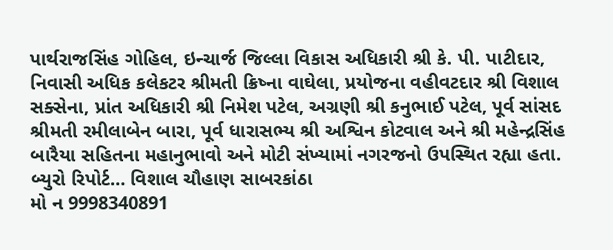પાર્થરાજસિંહ ગોહિલ, ઇન્ચાર્જ જિલ્લા વિકાસ અધિકારી શ્રી કે. પી. પાટીદાર, નિવાસી અધિક કલેકટર શ્રીમતી ક્રિષ્ના વાઘેલા, પ્રયોજના વહીવટદાર શ્રી વિશાલ સક્સેના, પ્રાંત અધિકારી શ્રી નિમેશ પટેલ, અગ્રણી શ્રી કનુભાઈ પટેલ, પૂર્વ સાંસદ શ્રીમતી રમીલાબેન બારા, પૂર્વ ધારાસભ્ય શ્રી અશ્વિન કોટવાલ અને શ્રી મહેન્દ્રસિંહ બારૈયા સહિતના મહાનુભાવો અને મોટી સંખ્યામાં નગરજનો ઉપસ્થિત રહ્યા હતા.
બ્યુરો રિપોર્ટ… વિશાલ ચૌહાણ સાબરકાંઠા
મો ન 9998340891